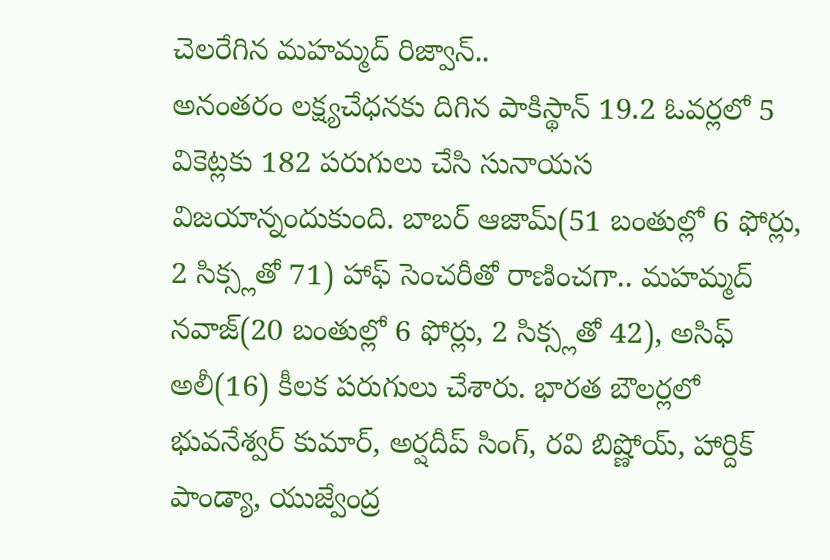చెలరేగిన మహమ్మద్ రిజ్వాన్..
అనంతరం లక్ష్యచేధనకు దిగిన పాకిస్థాన్ 19.2 ఓవర్లలో 5 వికెట్లకు 182 పరుగులు చేసి సునాయస విజయాన్నందుకుంది. బాబర్ ఆజామ్(51 బంతుల్లో 6 ఫోర్లు, 2 సిక్స్లతో 71) హాఫ్ సెంచరీతో రాణించగా.. మహమ్మద్ నవాజ్(20 బంతుల్లో 6 ఫోర్లు, 2 సిక్స్లతో 42), అసిఫ్ అలీ(16) కీలక పరుగులు చేశారు. భారత బౌలర్లలో భువనేశ్వర్ కుమార్, అర్షదీప్ సింగ్, రవి బిష్ణోయ్, హార్దిక్ పాండ్యా, యుజ్వేంద్ర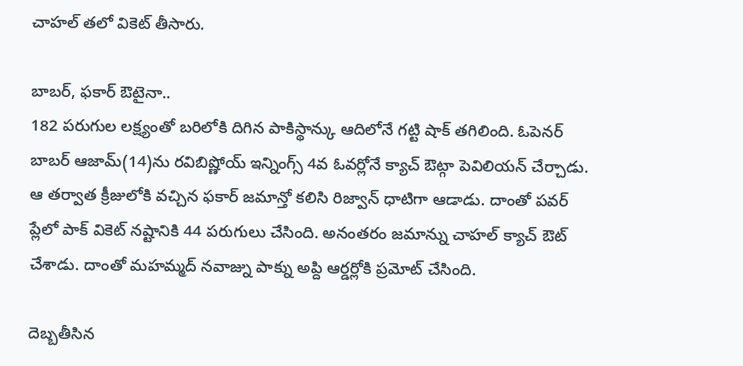చాహల్ తలో వికెట్ తీసారు.

బాబర్, ఫకార్ ఔటైనా..
182 పరుగుల లక్ష్యంతో బరిలోకి దిగిన పాకిస్థాన్కు ఆదిలోనే గట్టి షాక్ తగిలింది. ఓపెనర్ బాబర్ ఆజామ్(14)ను రవిబిష్ణోయ్ ఇన్నింగ్స్ 4వ ఓవర్లోనే క్యాచ్ ఔట్గా పెవిలియన్ చేర్చాడు. ఆ తర్వాత క్రీజులోకి వచ్చిన ఫకార్ జమాన్తో కలిసి రిజ్వాన్ ధాటిగా ఆడాడు. దాంతో పవర్ ప్లేలో పాక్ వికెట్ నష్టానికి 44 పరుగులు చేసింది. అనంతరం జమాన్ను చాహల్ క్యాచ్ ఔట్ చేశాడు. దాంతో మహమ్మద్ నవాజ్ను పాక్ను అప్ది ఆర్డర్లోకి ప్రమోట్ చేసింది.

దెబ్బతీసిన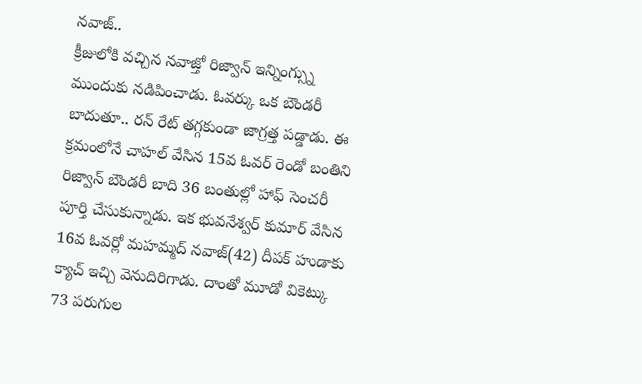నవాజ్..
క్రీజులోకి వచ్చిన నవాజ్తో రిజ్వాన్ ఇన్నింగ్స్ను ముందుకు నడిపించాడు. ఓవర్కు ఒక బౌండరీ బాదుతూ.. రన్ రేట్ తగ్గకుండా జాగ్రత్త పడ్డాడు. ఈ క్రమంలోనే చాహల్ వేసిన 15వ ఓవర్ రెండో బంతిని రిజ్వాన్ బౌండరీ బాది 36 బంతుల్లో హాఫ్ సెంచరీ పూర్తి చేసుకున్నాడు. ఇక భువనేశ్వర్ కుమార్ వేసిన 16వ ఓవర్లో మహమ్మద్ నవాజ్(42) దీపక్ హుడాకు క్యాచ్ ఇచ్చి వెనుదిరిగాడు. దాంతో మూడో వికెట్కు 73 పరుగుల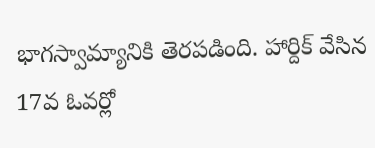భాగస్వామ్యానికి తెరపడింది. హార్దిక్ వేసిన 17వ ఓవర్లో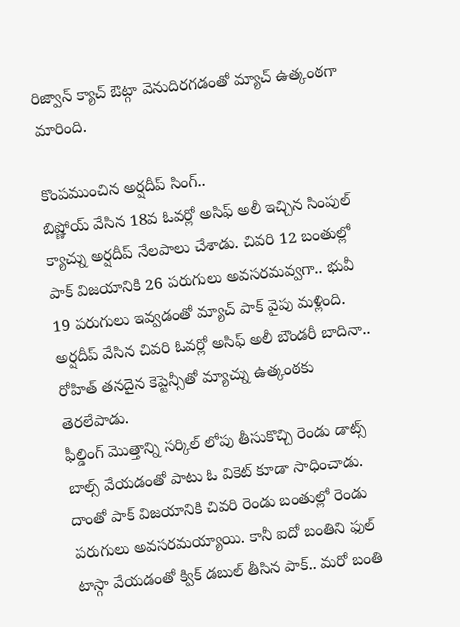రిజ్వాన్ క్యాచ్ ఔట్గా వెనుదిరగడంతో మ్యాచ్ ఉత్కంఠగా మారింది.

కొంపముంచిన అర్షదీప్ సింగ్..
బిష్ణోయ్ వేసిన 18వ ఓవర్లో అసిఫ్ అలీ ఇచ్చిన సింపుల్ క్యాచ్ను అర్షదీప్ నేలపాలు చేశాడు. చివరి 12 బంతుల్లో పాక్ విజయానికి 26 పరుగులు అవసరమవ్వగా.. భువీ 19 పరుగులు ఇవ్వడంతో మ్యాచ్ పాక్ వైపు మళ్లింది. అర్షదీప్ వేసిన చివరి ఓవర్లో అసిఫ్ అలీ బౌండరీ బాదినా.. రోహిత్ తనదైన కెప్టెన్సీతో మ్యాచ్ను ఉత్కంఠకు తెరలేపాడు.
ఫీల్డింగ్ మొత్తాన్ని సర్కిల్ లోపు తీసుకొచ్చి రెండు డాట్స్ బాల్స్ వేయడంతో పాటు ఓ వికెట్ కూడా సాధించాడు. దాంతో పాక్ విజయానికి చివరి రెండు బంతుల్లో రెండు పరుగులు అవసరమయ్యాయి. కానీ ఐదో బంతిని ఫుల్ టాస్గా వేయడంతో క్విక్ డబుల్ తీసిన పాక్.. మరో బంతి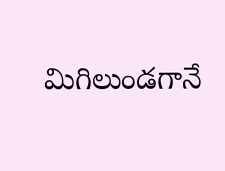మిగిలుండగానే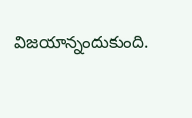విజయాన్నందుకుంది.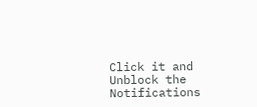Click it and Unblock the Notifications